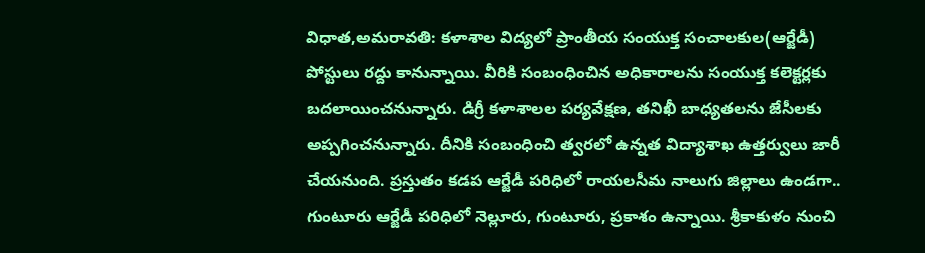విధాత,అమరావతి: కళాశాల విద్యలో ప్రాంతీయ సంయుక్త సంచాలకుల(ఆర్జేడీ) పోస్టులు రద్దు కానున్నాయి. వీరికి సంబంధించిన అధికారాలను సంయుక్త కలెక్టర్లకు బదలాయించనున్నారు. డిగ్రీ కళాశాలల పర్యవేక్షణ, తనిఖీ బాధ్యతలను జేసీలకు అప్పగించనున్నారు. దీనికి సంబంధించి త్వరలో ఉన్నత విద్యాశాఖ ఉత్తర్వులు జారీ చేయనుంది. ప్రస్తుతం కడప ఆర్జేడీ పరిధిలో రాయలసీమ నాలుగు జిల్లాలు ఉండగా.. గుంటూరు ఆర్జేడీ పరిధిలో నెల్లూరు, గుంటూరు, ప్రకాశం ఉన్నాయి. శ్రీకాకుళం నుంచి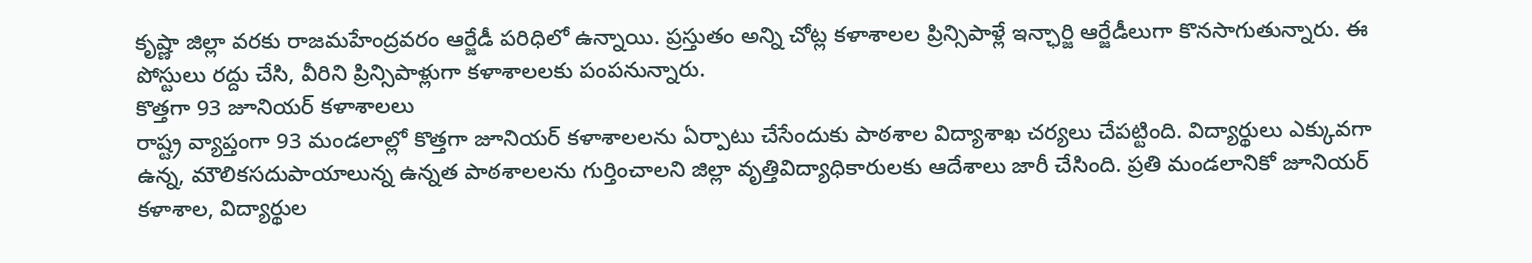కృష్ణా జిల్లా వరకు రాజమహేంద్రవరం ఆర్జేడీ పరిధిలో ఉన్నాయి. ప్రస్తుతం అన్ని చోట్ల కళాశాలల ప్రిన్సిపాళ్లే ఇన్ఛార్జి ఆర్జేడీలుగా కొనసాగుతున్నారు. ఈ పోస్టులు రద్దు చేసి, వీరిని ప్రిన్సిపాళ్లుగా కళాశాలలకు పంపనున్నారు.
కొత్తగా 93 జూనియర్ కళాశాలలు
రాష్ట్ర వ్యాప్తంగా 93 మండలాల్లో కొత్తగా జూనియర్ కళాశాలలను ఏర్పాటు చేసేందుకు పాఠశాల విద్యాశాఖ చర్యలు చేపట్టింది. విద్యార్థులు ఎక్కువగా ఉన్న, మౌలికసదుపాయాలున్న ఉన్నత పాఠశాలలను గుర్తించాలని జిల్లా వృత్తివిద్యాధికారులకు ఆదేశాలు జారీ చేసింది. ప్రతి మండలానికో జూనియర్ కళాశాల, విద్యార్థుల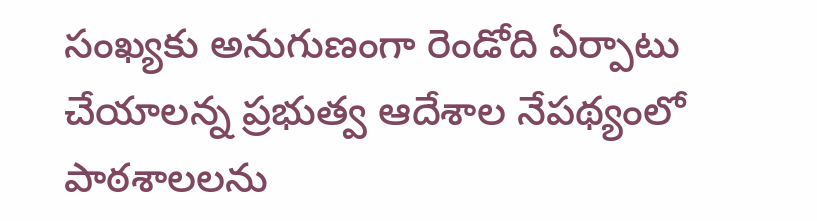సంఖ్యకు అనుగుణంగా రెండోది ఏర్పాటు చేయాలన్న ప్రభుత్వ ఆదేశాల నేపథ్యంలో పాఠశాలలను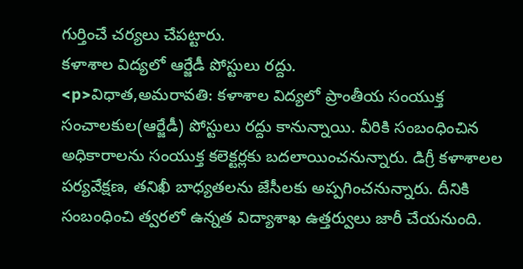గుర్తించే చర్యలు చేపట్టారు.
కళాశాల విద్యలో ఆర్జేడీ పోస్టులు రద్దు.
<p>విధాత,అమరావతి: కళాశాల విద్యలో ప్రాంతీయ సంయుక్త సంచాలకుల(ఆర్జేడీ) పోస్టులు రద్దు కానున్నాయి. వీరికి సంబంధించిన అధికారాలను సంయుక్త కలెక్టర్లకు బదలాయించనున్నారు. డిగ్రీ కళాశాలల పర్యవేక్షణ, తనిఖీ బాధ్యతలను జేసీలకు అప్పగించనున్నారు. దీనికి సంబంధించి త్వరలో ఉన్నత విద్యాశాఖ ఉత్తర్వులు జారీ చేయనుంది.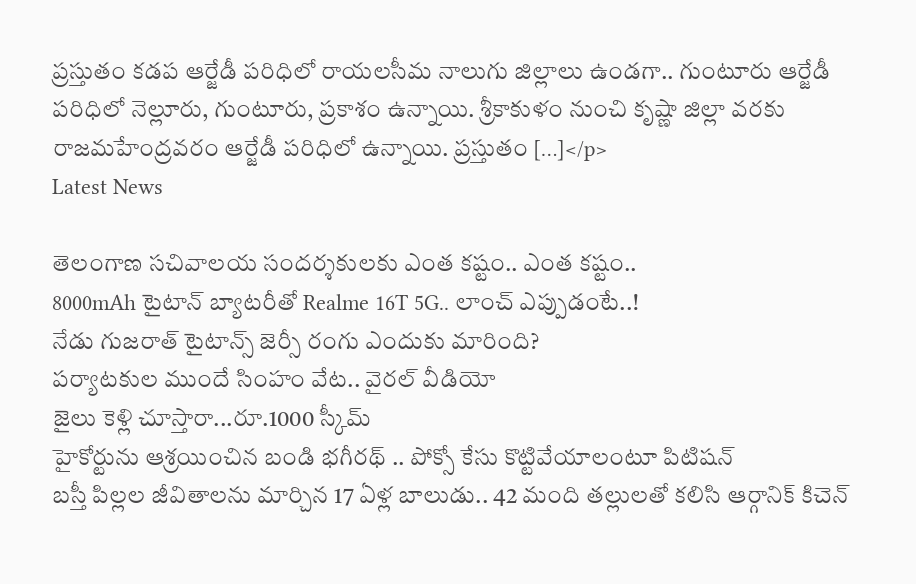ప్రస్తుతం కడప ఆర్జేడీ పరిధిలో రాయలసీమ నాలుగు జిల్లాలు ఉండగా.. గుంటూరు ఆర్జేడీ పరిధిలో నెల్లూరు, గుంటూరు, ప్రకాశం ఉన్నాయి. శ్రీకాకుళం నుంచి కృష్ణా జిల్లా వరకు రాజమహేంద్రవరం ఆర్జేడీ పరిధిలో ఉన్నాయి. ప్రస్తుతం […]</p>
Latest News

తెలంగాణ సచివాలయ సందర్శకులకు ఎంత కష్టం.. ఎంత కష్టం..
8000mAh టైటాన్ బ్యాటరీతో Realme 16T 5G.. లాంచ్ ఎప్పుడంటే..!
నేడు గుజరాత్ టైటాన్స్ జెర్సీ రంగు ఎందుకు మారింది?
పర్యాటకుల ముందే సింహం వేట.. వైరల్ వీడియో
జైలు కెళ్లి చూస్తారా...రూ.1000 స్కీమ్
హైకోర్టును ఆశ్రయించిన బండి భగీరథ్ .. పోక్సో కేసు కొట్టివేయాలంటూ పిటిషన్
బస్తీ పిల్లల జీవితాలను మార్చిన 17 ఏళ్ల బాలుడు.. 42 మంది తల్లులతో కలిసి ఆర్గానిక్ కిచెన్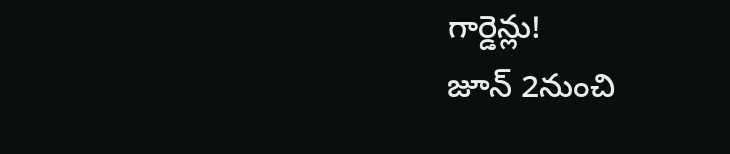గార్డెన్లు!
జూన్ 2నుంచి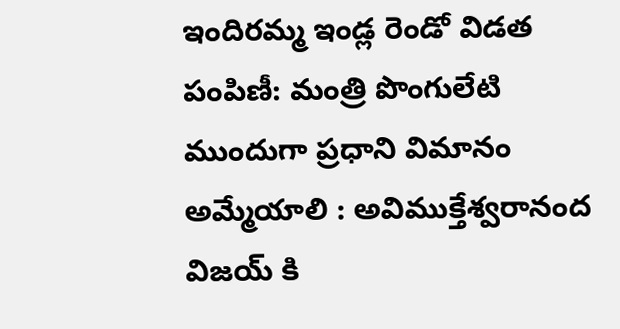ఇందిరమ్మ ఇండ్ల రెండో విడత పంపిణీ: మంత్రి పొంగులేటి
ముందుగా ప్రధాని విమానం అమ్మేయాలి : అవిముక్తేశ్వరానంద
విజయ్ కి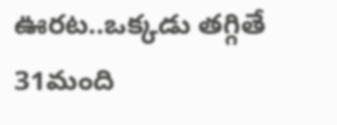ఊరట..ఒక్కడు తగ్గితే 31మంది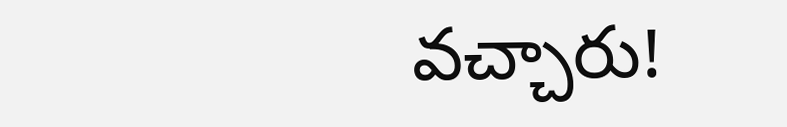వచ్చారు!